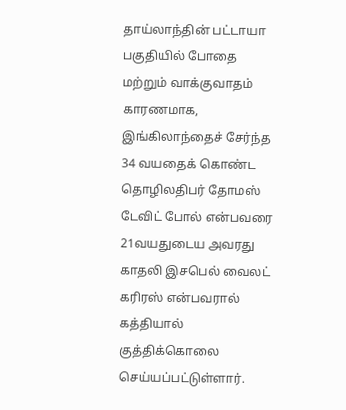தாய்லாந்தின் பட்டாயா பகுதியில் போதை மற்றும் வாக்குவாதம் காரணமாக, இங்கிலாந்தைச் சேர்ந்த 34 வயதைக் கொண்ட தொழிலதிபர் தோமஸ் டேவிட் போல் என்பவரை 21வயதுடைய அவரது காதலி இசபெல் வைலட் கரிரஸ் என்பவரால் கத்தியால் குத்திக்கொலை செய்யப்பட்டுள்ளார்.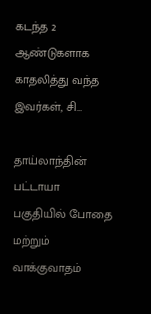கடந்த 2 ஆண்டுகளாக காதலித்து வந்த இவர்கள், சி…

தாய்லாந்தின் பட்டாயா பகுதியில் போதை மற்றும் வாக்குவாதம்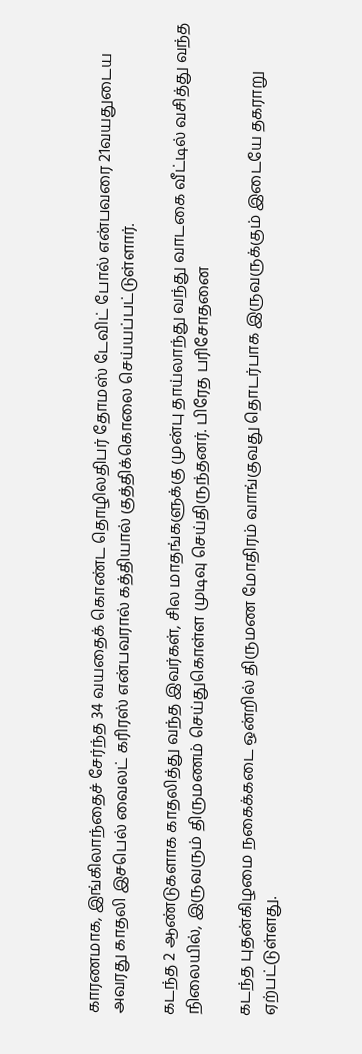காரணமாக, இங்கிலாந்தைச் சேர்ந்த 34 வயதைக் கொண்ட தொழிலதிபர் தோமஸ் டேவிட் போல் என்பவரை 21வயதுடைய அவரது காதலி இசபெல் வைலட் கரிரஸ் என்பவரால் கத்தியால் குத்திக்கொலை செய்யப்பட்டுள்ளார்.

கடந்த 2 ஆண்டுகளாக காதலித்து வந்த இவர்கள், சில மாதங்களுக்கு முன்பு தாய்லாந்து வந்து வாடகை வீட்டில் வசித்து வந்த நிலையில், இருவரும் திருமணம் செய்துகொள்ள முடிவு செய்திருந்தனர். பிரேத பரிசோதனை

கடந்த புதன்கிழமை நகைக்கடை ஒன்றில் திருமண மோதிரம் வாங்குவது தொடர்பாக இருவருக்கும் இடையே தகராறு ஏற்பட்டுள்ளது.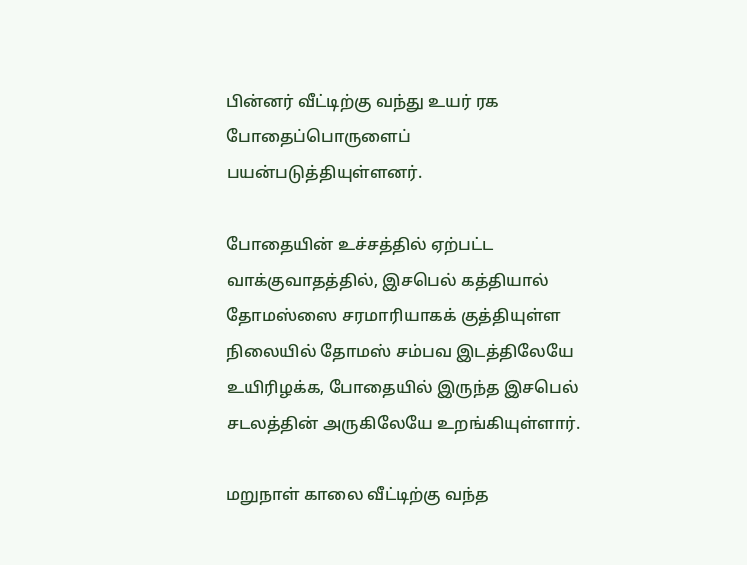பின்னர் வீட்டிற்கு வந்து உயர் ரக போதைப்பொருளைப் பயன்படுத்தியுள்ளனர்.

போதையின் உச்சத்தில் ஏற்பட்ட வாக்குவாதத்தில், இசபெல் கத்தியால் தோமஸ்ஸை சரமாரியாகக் குத்தியுள்ள நிலையில் தோமஸ் சம்பவ இடத்திலேயே உயிரிழக்க, போதையில் இருந்த இசபெல் சடலத்தின் அருகிலேயே உறங்கியுள்ளார்.

மறுநாள் காலை வீட்டிற்கு வந்த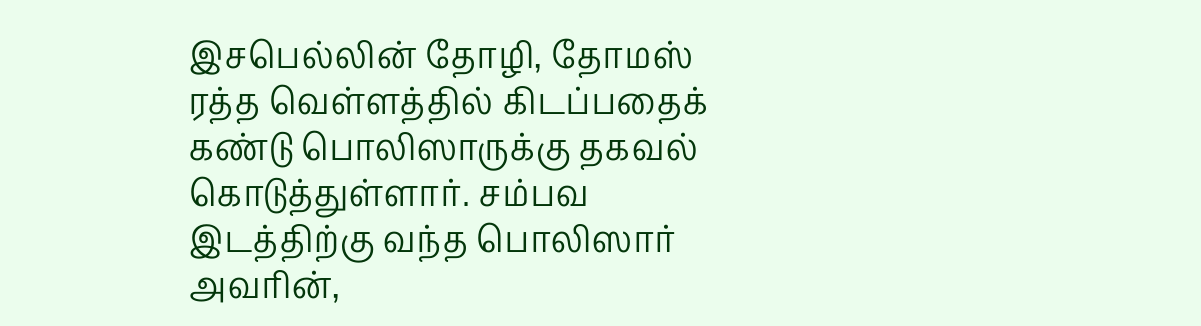இசபெல்லின் தோழி, தோமஸ் ரத்த வெள்ளத்தில் கிடப்பதைக் கண்டு பொலிஸாருக்கு தகவல் கொடுத்துள்ளார். சம்பவ இடத்திற்கு வந்த பொலிஸார் அவரின்,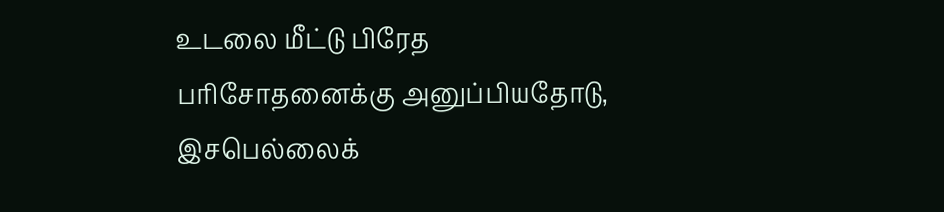உடலை மீட்டு பிரேத பரிசோதனைக்கு அனுப்பியதோடு, இசபெல்லைக்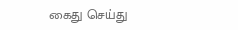கைது செய்து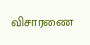விசாரணை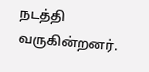நடத்தி வருகின்றனர்.